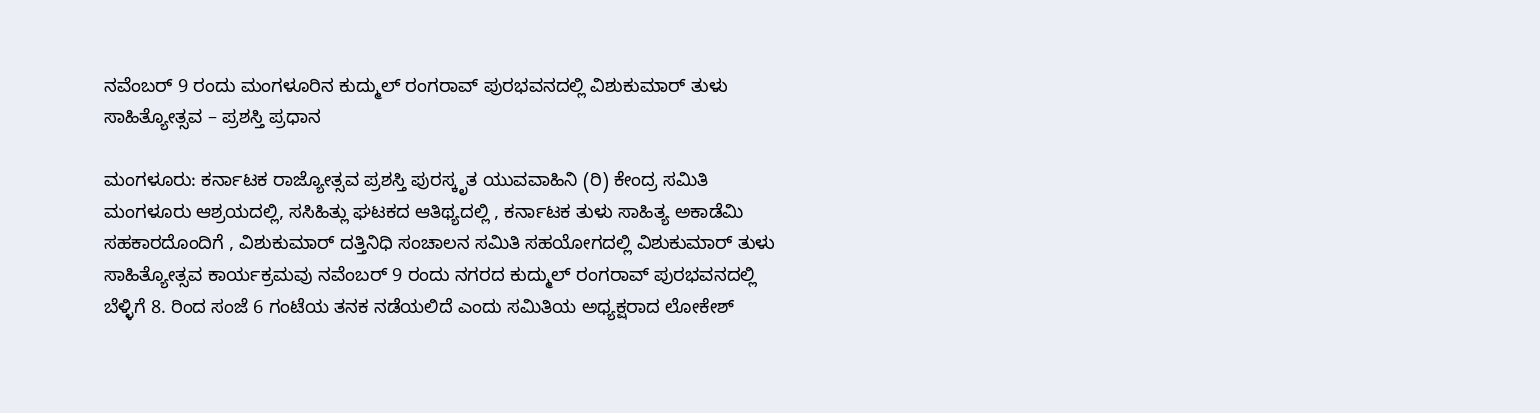ನವೆಂಬರ್ 9 ರಂದು ಮಂಗಳೂರಿನ ಕುದ್ಮುಲ್ ರಂಗರಾವ್ ಪುರಭವನದಲ್ಲಿ ವಿಶುಕುಮಾ‌ರ್ ತುಳು ಸಾಹಿತ್ಯೋತ್ಸವ – ಪ್ರಶಸ್ತಿ ಪ್ರಧಾನ

ಮಂಗಳೂರು: ಕರ್ನಾಟಕ ರಾಜ್ಯೋತ್ಸವ ಪ್ರಶಸ್ತಿ ಪುರಸ್ಕೃತ ಯುವವಾಹಿನಿ (ರಿ) ಕೇಂದ್ರ ಸಮಿತಿ ಮಂಗಳೂರು ಆಶ್ರಯದಲ್ಲಿ, ಸಸಿಹಿತ್ಲು ಘಟಕದ ಆತಿಥ್ಯದಲ್ಲಿ , ಕರ್ನಾಟಕ ತುಳು ಸಾಹಿತ್ಯ ಅಕಾಡೆಮಿ ಸಹಕಾರದೊಂದಿಗೆ , ವಿಶುಕುಮಾರ್ ದತ್ತಿನಿಧಿ ಸಂಚಾಲನ ಸಮಿತಿ ಸಹಯೋಗದಲ್ಲಿ ವಿಶುಕುಮಾ‌ರ್ ತುಳು ಸಾಹಿತ್ಯೋತ್ಸವ ಕಾರ್ಯಕ್ರಮವು ನವೆಂಬರ್ 9 ರಂದು ನಗರದ ಕುದ್ಮುಲ್ ರಂಗರಾವ್ ಪುರಭವನದಲ್ಲಿ ಬೆಳ್ಳಿಗೆ 8. ರಿಂದ ಸಂಜೆ 6 ಗಂಟೆಯ ತನಕ ನಡೆಯಲಿದೆ ಎಂದು ಸಮಿತಿಯ ಅಧ್ಯಕ್ಷರಾದ ಲೋಕೇಶ್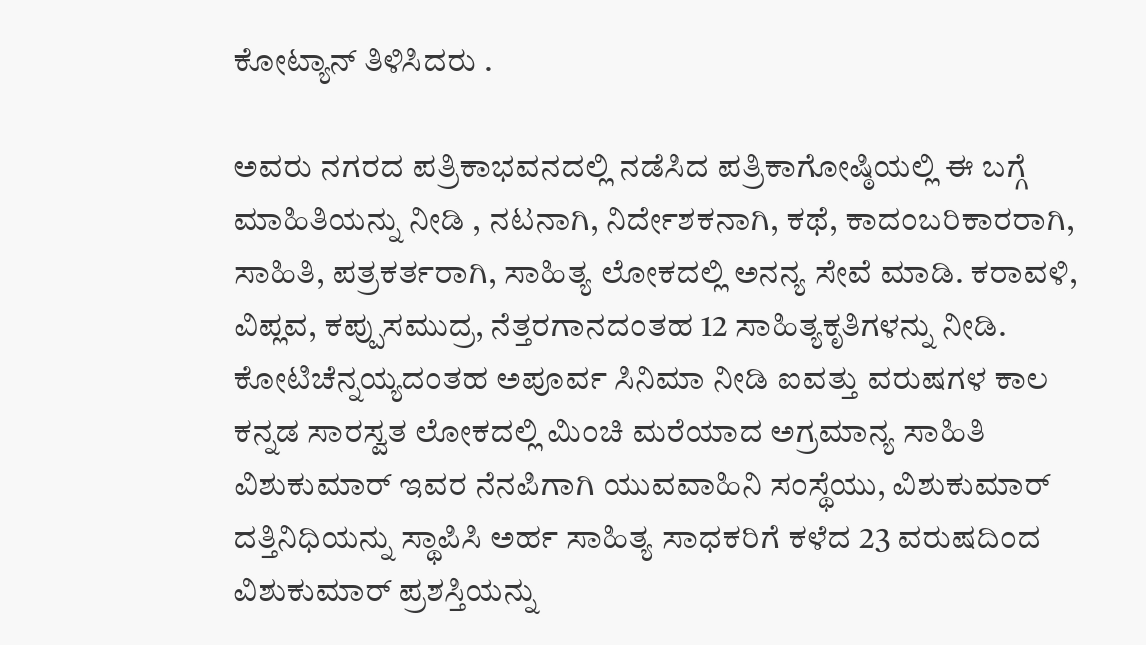ಕೋಟ್ಯಾನ್ ತಿಳಿಸಿದರು .

ಅವರು ನಗರದ ಪತ್ರಿಕಾಭವನದಲ್ಲಿ ನಡೆಸಿದ ಪತ್ರಿಕಾಗೋಷ್ಠಿಯಲ್ಲಿ ಈ ಬಗ್ಗೆ ಮಾಹಿತಿಯನ್ನು ನೀಡಿ , ನಟನಾಗಿ, ನಿರ್ದೇಶಕನಾಗಿ, ಕಥೆ, ಕಾದಂಬರಿಕಾರರಾಗಿ, ಸಾಹಿತಿ, ಪತ್ರಕರ್ತರಾಗಿ, ಸಾಹಿತ್ಯ ಲೋಕದಲ್ಲಿ ಅನನ್ಯ ಸೇವೆ ಮಾಡಿ. ಕರಾವಳಿ, ವಿಪ್ಲವ, ಕಪ್ಪುಸಮುದ್ರ, ನೆತ್ತರಗಾನದಂತಹ 12 ಸಾಹಿತ್ಯಕೃತಿಗಳನ್ನು ನೀಡಿ. ಕೋಟಿಚೆನ್ನಯ್ಯದಂತಹ ಅಪೂರ್ವ ಸಿನಿಮಾ ನೀಡಿ ಐವತ್ತು ವರುಷಗಳ ಕಾಲ ಕನ್ನಡ ಸಾರಸ್ವತ ಲೋಕದಲ್ಲಿ ಮಿಂಚಿ ಮರೆಯಾದ ಅಗ್ರಮಾನ್ಯ ಸಾಹಿತಿ ವಿಶುಕುಮಾರ್ ಇವರ ನೆನಪಿಗಾಗಿ ಯುವವಾಹಿನಿ ಸಂಸ್ಥೆಯು, ವಿಶುಕುಮಾರ್ ದತ್ತಿನಿಧಿಯನ್ನು ಸ್ಥಾಪಿಸಿ ಅರ್ಹ ಸಾಹಿತ್ಯ ಸಾಧಕರಿಗೆ ಕಳೆದ 23 ವರುಷದಿಂದ ವಿಶುಕುಮಾರ್ ಪ್ರಶಸ್ತಿಯನ್ನು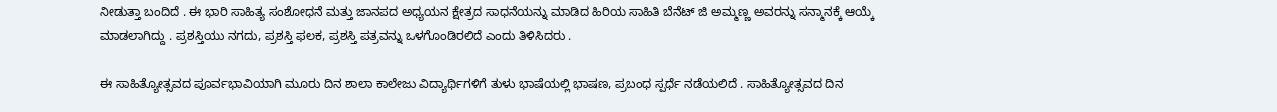ನೀಡುತ್ತಾ ಬಂದಿದೆ . ಈ ಭಾರಿ ಸಾಹಿತ್ಯ ಸಂಶೋಧನೆ ಮತ್ತು ಜಾನಪದ ಅಧ್ಯಯನ ಕ್ಷೇತ್ರದ ಸಾಧನೆಯನ್ನು ಮಾಡಿದ ಹಿರಿಯ ಸಾಹಿತಿ ಬೆನೆಟ್ ಜಿ ಅಮ್ಮಣ್ಣ ಅವರನ್ನು ಸನ್ಮಾನಕ್ಕೆ ಆಯ್ಕೆ ಮಾಡಲಾಗಿದ್ದು . ಪ್ರಶಸ್ತಿಯು ನಗದು, ಪ್ರಶಸ್ತಿ ಫಲಕ, ಪ್ರಶಸ್ತಿ ಪತ್ರವನ್ನು ಒಳಗೊಂಡಿರಲಿದೆ ಎಂದು ತಿಳಿಸಿದರು .

ಈ ಸಾಹಿತ್ಯೋತ್ಸವದ ಪೂರ್ವಭಾವಿಯಾಗಿ ಮೂರು ದಿನ ಶಾಲಾ ಕಾಲೇಜು ವಿದ್ಯಾರ್ಥಿಗಳಿಗೆ ತುಳು ಭಾಷೆಯಲ್ಲಿ ಭಾಷಣ, ಪ್ರಬಂಧ ಸ್ಪರ್ಧೆ ನಡೆಯಲಿದೆ . ಸಾಹಿತ್ಯೋತ್ಸವದ ದಿನ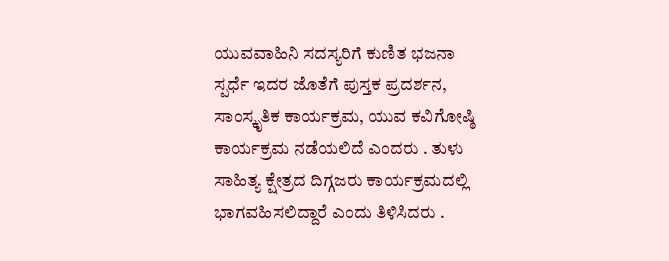ಯುವವಾಹಿನಿ ಸದಸ್ಯರಿಗೆ ಕುಣಿತ ಭಜನಾ ಸ್ಪರ್ಧೆ ಇದರ ಜೊತೆಗೆ ಪುಸ್ತಕ ಪ್ರದರ್ಶನ, ಸಾಂಸ್ಕೃತಿಕ ಕಾರ್ಯಕ್ರಮ, ಯುವ ಕವಿಗೋಷ್ಠಿ ಕಾರ್ಯಕ್ರಮ ನಡೆಯಲಿದೆ ಎಂದರು . ತುಳು ಸಾಹಿತ್ಯ ಕ್ಷೇತ್ರದ ದಿಗ್ಗಜರು ಕಾರ್ಯಕ್ರಮದಲ್ಲಿ ಭಾಗವಹಿಸಲಿದ್ದಾರೆ ಎಂದು ತಿಳಿಸಿದರು .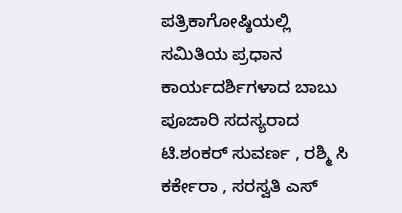ಪತ್ರಿಕಾಗೋಷ್ಠಿಯಲ್ಲಿ ಸಮಿತಿಯ ಪ್ರಧಾನ ಕಾರ್ಯದರ್ಶಿಗಳಾದ ಬಾಬು ಪೂಜಾರಿ ಸದಸ್ಯರಾದ ಟಿ.ಶಂಕರ್ ಸುವರ್ಣ , ರಶ್ಮಿ ಸಿ ಕರ್ಕೇರಾ , ಸರಸ್ವತಿ ಎಸ್‌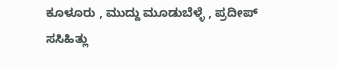ಕೂಳೂರು , ಮುದ್ದು ಮೂಡುಬೆಳ್ಳೆ , ಪ್ರದೀಪ್ ಸಸಿಹಿತ್ಲು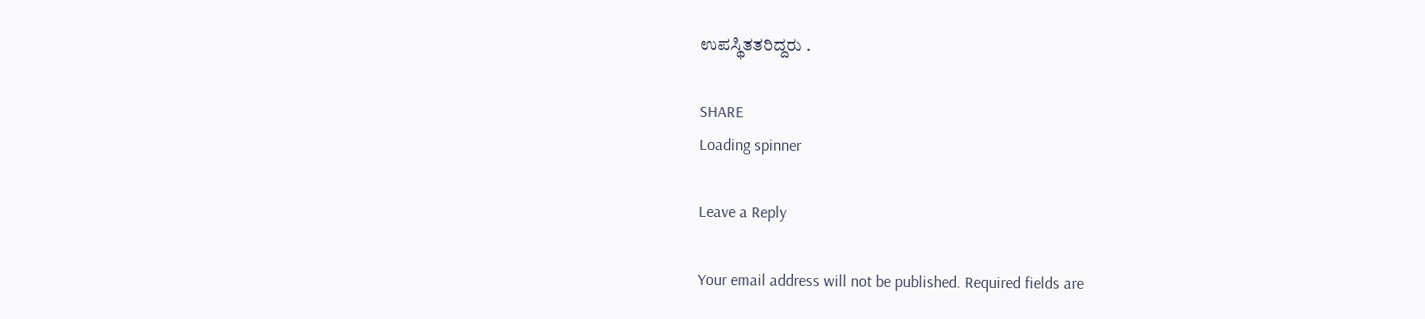ಉಪಸ್ಥಿತತರಿದ್ದರು .

SHARE
Loading spinner

Leave a Reply

Your email address will not be published. Required fields are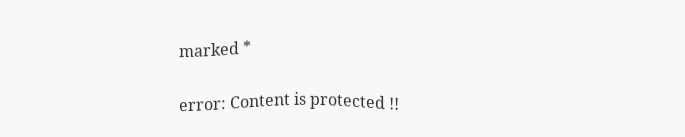marked *

error: Content is protected !!